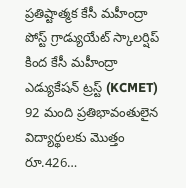ప్రతిష్టాత్మక కేసీ మహీంద్రా పోస్ట్ గ్రాడ్యుయేట్ స్కాలర్షిప్ కింద కేసీ మహీంద్రా ఎడ్యుకేషన్ ట్రస్ట్ (KCMET) 92 మంది ప్రతిభావంతులైన విద్యార్థులకు మొత్తం రూ.426…